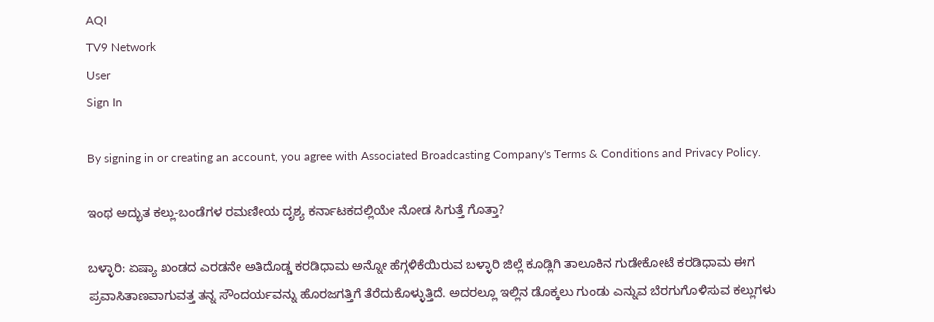AQI
TV9 Network
User
Sign In

By signing in or creating an account, you agree with Associated Broadcasting Company's Terms & Conditions and Privacy Policy.

ಇಂಥ ಅದ್ಭುತ ಕಲ್ಲು-ಬಂಡೆಗಳ ರಮಣೀಯ ದೃಶ್ಯ ಕರ್ನಾಟಕದಲ್ಲಿಯೇ ನೋಡ ಸಿಗುತ್ತೆ ಗೊತ್ತಾ?

ಬಳ್ಳಾರಿ: ಏಷ್ಯಾ ಖಂಡದ ಎರಡನೇ ಅತಿದೊಡ್ಡ ಕರಡಿಧಾಮ ಅನ್ನೋ ಹೆಗ್ಗಳಿಕೆಯಿರುವ ಬಳ್ಳಾರಿ ಜಿಲ್ಲೆ ಕೂಡ್ಲಿಗಿ ತಾಲೂಕಿನ ಗುಡೇಕೋಟೆ ಕರಡಿಧಾಮ ಈಗ ಪ್ರವಾಸಿತಾಣವಾಗುವತ್ತ ತನ್ನ ಸೌಂದರ್ಯವನ್ನು ಹೊರಜಗತ್ತಿಗೆ ತೆರೆದುಕೊಳ್ಳುತ್ತಿದೆ. ಅದರಲ್ಲೂ ಇಲ್ಲಿನ ಡೊಕ್ಕಲು ಗುಂಡು ಎನ್ನುವ ಬೆರಗುಗೊಳಿಸುವ ಕಲ್ಲುಗಳು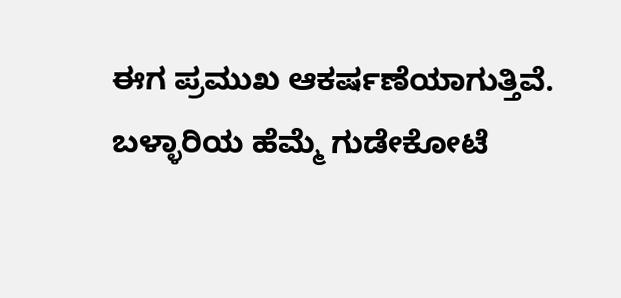ಈಗ ಪ್ರಮುಖ ಆಕರ್ಷಣೆಯಾಗುತ್ತಿವೆ. ಬಳ್ಳಾರಿಯ ಹೆಮ್ಮೆ ಗುಡೇಕೋಟೆ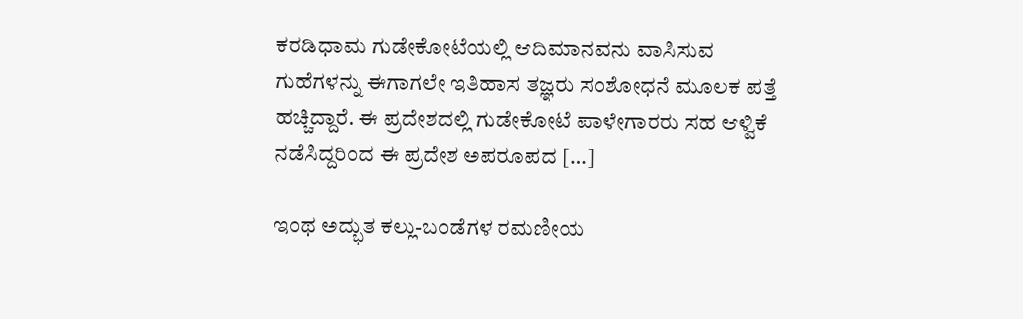ಕರಡಿಧಾಮ ಗುಡೇಕೋಟೆಯಲ್ಲಿ ಆದಿಮಾನವನು ವಾಸಿಸುವ ಗುಹೆಗಳನ್ನು ಈಗಾಗಲೇ ಇತಿಹಾಸ ತಜ್ಞರು ಸಂಶೋಧನೆ ಮೂಲಕ ಪತ್ತೆ ಹಚ್ಚಿದ್ದಾರೆ. ಈ ಪ್ರದೇಶದಲ್ಲಿ ಗುಡೇಕೋಟೆ ಪಾಳೇಗಾರರು ಸಹ ಆಳ್ವಿಕೆ ನಡೆಸಿದ್ದರಿಂದ ಈ ಪ್ರದೇಶ ಅಪರೂಪದ […]

ಇಂಥ ಅದ್ಭುತ ಕಲ್ಲು-ಬಂಡೆಗಳ ರಮಣೀಯ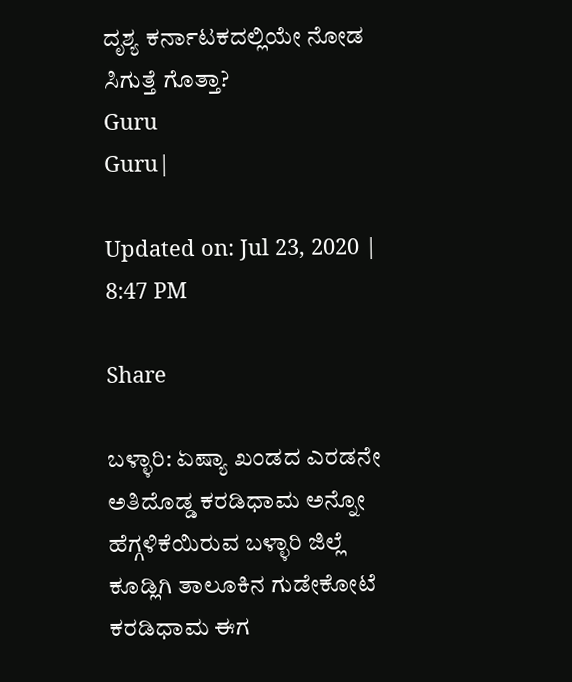ದೃಶ್ಯ ಕರ್ನಾಟಕದಲ್ಲಿಯೇ ನೋಡ ಸಿಗುತ್ತೆ ಗೊತ್ತಾ?
Guru
Guru|

Updated on: Jul 23, 2020 | 8:47 PM

Share

ಬಳ್ಳಾರಿ: ಏಷ್ಯಾ ಖಂಡದ ಎರಡನೇ ಅತಿದೊಡ್ಡ ಕರಡಿಧಾಮ ಅನ್ನೋ ಹೆಗ್ಗಳಿಕೆಯಿರುವ ಬಳ್ಳಾರಿ ಜಿಲ್ಲೆ ಕೂಡ್ಲಿಗಿ ತಾಲೂಕಿನ ಗುಡೇಕೋಟೆ ಕರಡಿಧಾಮ ಈಗ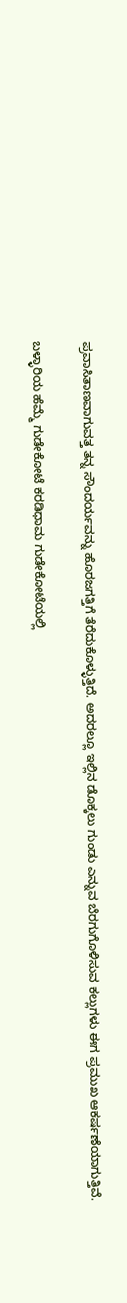ಪ್ರವಾಸಿತಾಣವಾಗುವತ್ತ ತನ್ನ ಸೌಂದರ್ಯವನ್ನು ಹೊರಜಗತ್ತಿಗೆ ತೆರೆದುಕೊಳ್ಳುತ್ತಿದೆ. ಅದರಲ್ಲೂ ಇಲ್ಲಿನ ಡೊಕ್ಕಲು ಗುಂಡು ಎನ್ನುವ ಬೆರಗುಗೊಳಿಸುವ ಕಲ್ಲುಗಳು ಈಗ ಪ್ರಮುಖ ಆಕರ್ಷಣೆಯಾಗುತ್ತಿವೆ.

ಬಳ್ಳಾರಿಯ ಹೆಮ್ಮೆ ಗುಡೇಕೋಟೆ ಕರಡಿಧಾಮ ಗುಡೇಕೋಟೆಯಲ್ಲಿ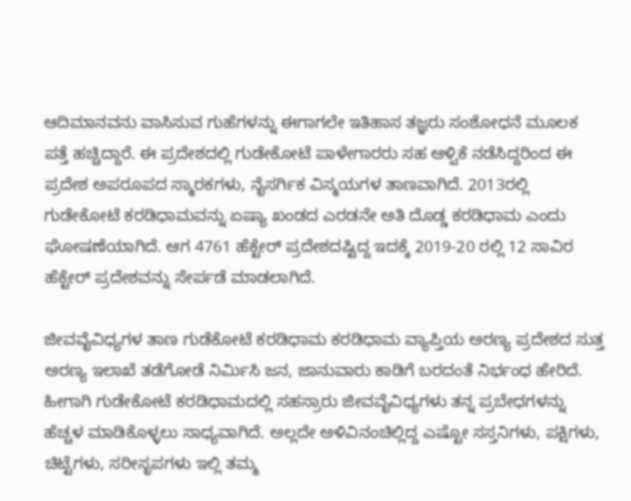ಆದಿಮಾನವನು ವಾಸಿಸುವ ಗುಹೆಗಳನ್ನು ಈಗಾಗಲೇ ಇತಿಹಾಸ ತಜ್ಞರು ಸಂಶೋಧನೆ ಮೂಲಕ ಪತ್ತೆ ಹಚ್ಚಿದ್ದಾರೆ. ಈ ಪ್ರದೇಶದಲ್ಲಿ ಗುಡೇಕೋಟೆ ಪಾಳೇಗಾರರು ಸಹ ಆಳ್ವಿಕೆ ನಡೆಸಿದ್ದರಿಂದ ಈ ಪ್ರದೇಶ ಅಪರೂಪದ ಸ್ಮಾರಕಗಳು, ನೈಸರ್ಗಿಕ ವಿಸ್ಮಯಗಳ ತಾಣವಾಗಿದೆ. 2013ರಲ್ಲಿ ಗುಡೇಕೋಟೆ ಕರಡಿಧಾಮವನ್ನು ಏಷ್ಯಾ ಖಂಡದ ಎರಡನೇ ಅತಿ ದೊಡ್ಡ ಕರಡಿಧಾಮ ಎಂದು ಘೋಷಣೆಯಾಗಿದೆ. ಆಗ 4761 ಹೆಕ್ಟೇರ್ ಪ್ರದೇಶದಷ್ಟಿದ್ದ ಇದಕ್ಕೆ 2019-20 ರಲ್ಲಿ 12 ಸಾವಿರ ಹೆಕ್ಟೇರ್ ಪ್ರದೇಶವನ್ನು ಸೇರ್ಪಡೆ ಮಾಡಲಾಗಿದೆ.

ಜೀವವೈವಿಧ್ಯಗಳ ತಾಣ ಗುಡೆಕೋಟೆ ಕರಡಿಧಾಮ ಕರಡಿಧಾಮ ವ್ಯಾಪ್ತಿಯ ಅರಣ್ಯ ಪ್ರದೇಶದ ಸುತ್ತ ಅರಣ್ಯ ಇಲಾಖೆ ತಡೆಗೋಡೆ ನಿರ್ಮಿಸಿ ಜನ, ಜಾನುವಾರು ಕಾಡಿಗೆ ಬರದಂತೆ ನಿರ್ಭಂಧ ಹೇರಿದೆ. ಹೀಗಾಗಿ ಗುಡೇಕೋಟೆ ಕರಡಿಧಾಮದಲ್ಲಿ ಸಹಸ್ರಾರು ಜೀವವೈವಿಧ್ಯಗಳು ತನ್ನ ಪ್ರಬೇಧಗಳನ್ನು ಹೆಚ್ಚಳ ಮಾಡಿಕೊಳ್ಳಲು ಸಾಧ್ಯವಾಗಿದೆ. ಅಲ್ಲದೇ ಅಳಿವಿನಂಚಿಲ್ಲಿದ್ದ ಎಷ್ಟೋ ಸಸ್ತನಿಗಳು, ಪಕ್ಷಿಗಳು, ಚಿಟ್ಟೆಗಳು, ಸರೀಸೃಪಗಳು ಇಲ್ಲಿ ತಮ್ಮ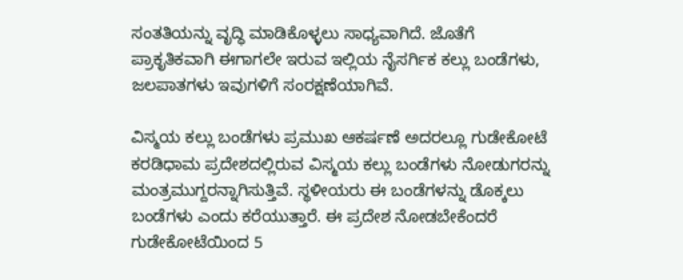ಸಂತತಿಯನ್ನು ವೃದ್ಧಿ ಮಾಡಿಕೊಳ್ಳಲು ಸಾಧ್ಯವಾಗಿದೆ. ಜೊತೆಗೆ ಪ್ರಾಕೃತಿಕವಾಗಿ ಈಗಾಗಲೇ ಇರುವ ಇಲ್ಲಿಯ ನೈಸರ್ಗಿಕ ಕಲ್ಲು ಬಂಡೆಗಳು, ಜಲಪಾತಗಳು ಇವುಗಳಿಗೆ ಸಂರಕ್ಷಣೆಯಾಗಿವೆ.

ವಿಸ್ಮಯ ಕಲ್ಲು ಬಂಡೆಗಳು ಪ್ರಮುಖ ಆಕರ್ಷಣೆ ಅದರಲ್ಲೂ ಗುಡೇಕೋಟೆ ಕರಡಿಧಾಮ ಪ್ರದೇಶದಲ್ಲಿರುವ ವಿಸ್ಮಯ ಕಲ್ಲು ಬಂಡೆಗಳು ನೋಡುಗರನ್ನು ಮಂತ್ರಮುಗ್ದರನ್ನಾಗಿಸುತ್ತಿವೆ. ಸ್ಥಳೀಯರು ಈ ಬಂಡೆಗಳನ್ನು ಡೊಕ್ಕಲು ಬಂಡೆಗಳು ಎಂದು ಕರೆಯುತ್ತಾರೆ. ಈ ಪ್ರದೇಶ ನೋಡಬೇಕೆಂದರೆ ಗುಡೇಕೋಟೆಯಿಂದ 5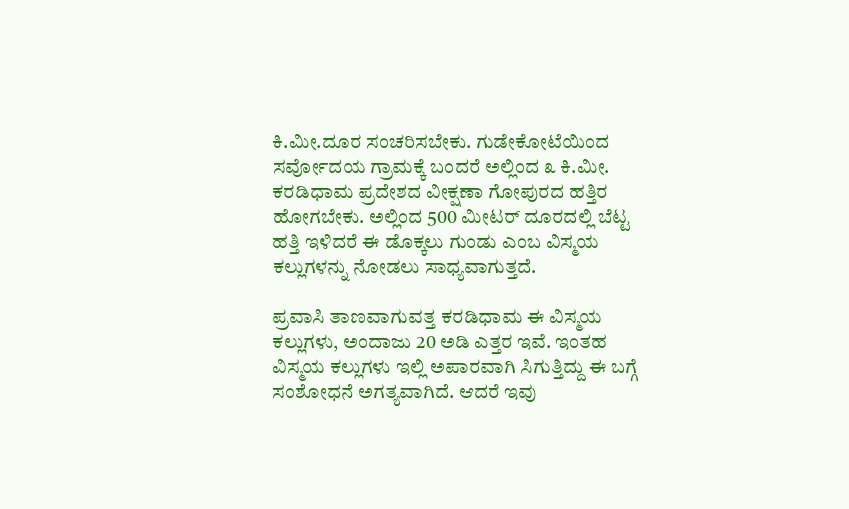ಕಿ.ಮೀ.ದೂರ ಸಂಚರಿಸಬೇಕು. ಗುಡೇಕೋಟೆಯಿಂದ ಸರ್ವೋದಯ ಗ್ರಾಮಕ್ಕೆ ಬಂದರೆ ಅಲ್ಲಿಂದ ೩ ಕಿ.ಮೀ. ಕರಡಿಧಾಮ ಪ್ರದೇಶದ ವೀಕ್ಷಣಾ ಗೋಪುರದ ಹತ್ತಿರ ಹೋಗಬೇಕು. ಅಲ್ಲಿಂದ 500 ಮೀಟರ್ ದೂರದಲ್ಲಿ ಬೆಟ್ಟ ಹತ್ತಿ ಇಳಿದರೆ ಈ ಡೊಕ್ಕಲು ಗುಂಡು ಎಂಬ ವಿಸ್ಮಯ ಕಲ್ಲುಗಳನ್ನು ನೋಡಲು ಸಾಧ್ಯವಾಗುತ್ತದೆ.

ಪ್ರವಾಸಿ ತಾಣವಾಗುವತ್ತ ಕರಡಿಧಾಮ ಈ ವಿಸ್ಮಯ ಕಲ್ಲುಗಳು, ಅಂದಾಜು 20 ಅಡಿ ಎತ್ತರ ಇವೆ. ಇಂತಹ ವಿಸ್ಮಯ ಕಲ್ಲುಗಳು ಇಲ್ಲಿ ಅಪಾರವಾಗಿ ಸಿಗುತ್ತಿದ್ದು ಈ ಬಗ್ಗೆ ಸಂಶೋಧನೆ ಅಗತ್ಯವಾಗಿದೆ. ಆದರೆ ಇವು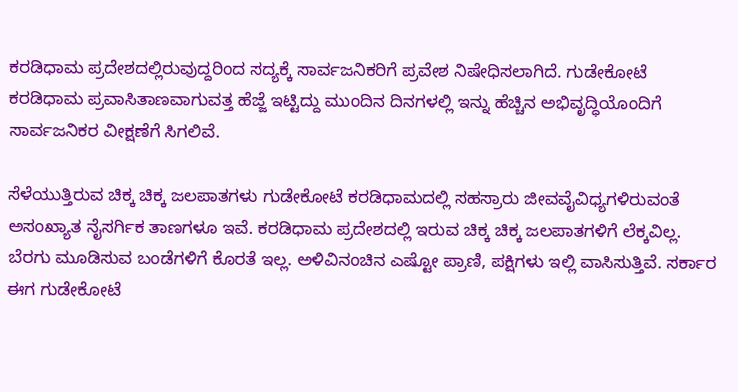ಕರಡಿಧಾಮ ಪ್ರದೇಶದಲ್ಲಿರುವುದ್ದರಿಂದ ಸದ್ಯಕ್ಕೆ ಸಾರ್ವಜನಿಕರಿಗೆ ಪ್ರವೇಶ ನಿಷೇಧಿಸಲಾಗಿದೆ. ಗುಡೇಕೋಟೆ ಕರಡಿಧಾಮ ಪ್ರವಾಸಿತಾಣವಾಗುವತ್ತ ಹೆಜ್ಜೆ ಇಟ್ಟಿದ್ದು ಮುಂದಿನ ದಿನಗಳಲ್ಲಿ ಇನ್ನು ಹೆಚ್ಚಿನ ಅಭಿವೃದ್ಧಿಯೊಂದಿಗೆ ಸಾರ್ವಜನಿಕರ ವೀಕ್ಷಣೆಗೆ ಸಿಗಲಿವೆ.

ಸೆಳೆಯುತ್ತಿರುವ ಚಿಕ್ಕ ಚಿಕ್ಕ ಜಲಪಾತಗಳು ಗುಡೇಕೋಟೆ ಕರಡಿಧಾಮದಲ್ಲಿ ಸಹಸ್ರಾರು ಜೀವವೈವಿಧ್ಯಗಳಿರುವಂತೆ ಅಸಂಖ್ಯಾತ ನೈಸರ್ಗಿಕ ತಾಣಗಳೂ ಇವೆ. ಕರಡಿಧಾಮ ಪ್ರದೇಶದಲ್ಲಿ ಇರುವ ಚಿಕ್ಕ ಚಿಕ್ಕ ಜಲಪಾತಗಳಿಗೆ ಲೆಕ್ಕವಿಲ್ಲ. ಬೆರಗು ಮೂಡಿಸುವ ಬಂಡೆಗಳಿಗೆ ಕೊರತೆ ಇಲ್ಲ. ಅಳಿವಿನಂಚಿನ ಎಷ್ಟೋ ಪ್ರಾಣಿ, ಪಕ್ಷಿಗಳು ಇಲ್ಲಿ ವಾಸಿಸುತ್ತಿವೆ. ಸರ್ಕಾರ ಈಗ ಗುಡೇಕೋಟೆ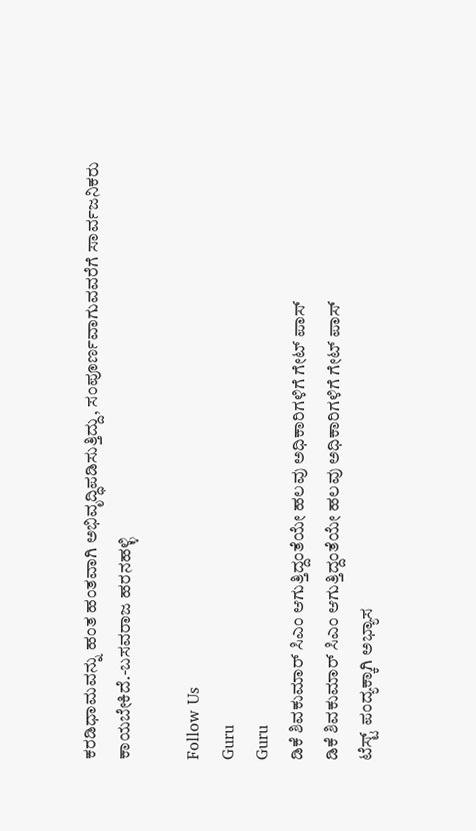ಕರಡಿಧಾಮವನ್ನು ಹಂತ ಹಂತವಾಗಿ ಅಭಿವೃದ್ಧಿಪಡಿಸುತ್ತಿದ್ದು, ಸಂಪೂರ್ಣವಾಗುವವರೆಗೆ ಸಾರ್ವಜನಿಕರು ಕಾಯಬೇಕಿದೆ.-ಬಸವರಾಜ ಹರನಹಳ್ಳಿ

Follow Us
Guru
Guru
ಡಿಕೆ ಶಿವಕುಮಾರ್ ಸಿಎಂ ಆಗುತ್ತಿದ್ದಂತೆಯೇ ಹಲವು ಅಧಿಕಾರಿಗಳಿಗೆ ಗೇಟ್ ಪಾಸ್
ಡಿಕೆ ಶಿವಕುಮಾರ್ ಸಿಎಂ ಆಗುತ್ತಿದ್ದಂತೆಯೇ ಹಲವು ಅಧಿಕಾರಿಗಳಿಗೆ ಗೇಟ್ ಪಾಸ್
ಟೆಸ್ಟ್ ಪಂದ್ಯಕ್ಕಾಗಿ ಅಭ್ಯಾಸ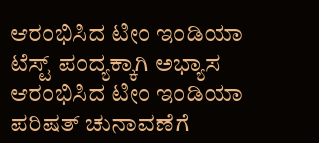ಆರಂಭಿಸಿದ ಟೀಂ ಇಂಡಿಯಾ
ಟೆಸ್ಟ್ ಪಂದ್ಯಕ್ಕಾಗಿ ಅಭ್ಯಾಸ ಆರಂಭಿಸಿದ ಟೀಂ ಇಂಡಿಯಾ
ಪರಿಷತ್ ಚುನಾವಣೆಗೆ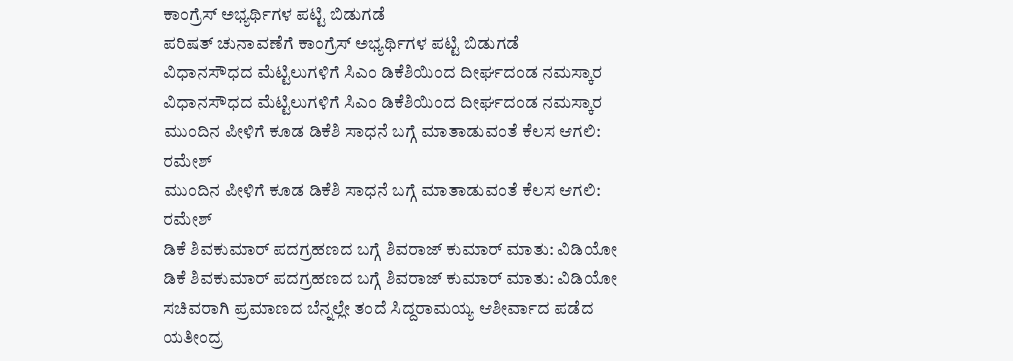ಕಾಂಗ್ರೆಸ್ ಅಭ್ಯರ್ಥಿಗಳ ಪಟ್ಟಿ ಬಿಡುಗಡೆ
ಪರಿಷತ್ ಚುನಾವಣೆಗೆ ಕಾಂಗ್ರೆಸ್ ಅಭ್ಯರ್ಥಿಗಳ ಪಟ್ಟಿ ಬಿಡುಗಡೆ
ವಿಧಾನಸೌಧದ ಮೆಟ್ಟಿಲುಗಳಿಗೆ ಸಿಎಂ ಡಿಕೆಶಿಯಿಂದ ದೀರ್ಘದಂಡ ನಮಸ್ಕಾರ
ವಿಧಾನಸೌಧದ ಮೆಟ್ಟಿಲುಗಳಿಗೆ ಸಿಎಂ ಡಿಕೆಶಿಯಿಂದ ದೀರ್ಘದಂಡ ನಮಸ್ಕಾರ
ಮುಂದಿನ ಪೀಳಿಗೆ ಕೂಡ ಡಿಕೆಶಿ ಸಾಧನೆ ಬಗ್ಗೆ ಮಾತಾಡುವಂತೆ ಕೆಲಸ ಆಗಲಿ: ರಮೇಶ್
ಮುಂದಿನ ಪೀಳಿಗೆ ಕೂಡ ಡಿಕೆಶಿ ಸಾಧನೆ ಬಗ್ಗೆ ಮಾತಾಡುವಂತೆ ಕೆಲಸ ಆಗಲಿ: ರಮೇಶ್
ಡಿಕೆ ಶಿವಕುಮಾರ್ ಪದಗ್ರಹಣದ ಬಗ್ಗೆ ಶಿವರಾಜ್ ಕುಮಾರ್ ಮಾತು: ವಿಡಿಯೋ
ಡಿಕೆ ಶಿವಕುಮಾರ್ ಪದಗ್ರಹಣದ ಬಗ್ಗೆ ಶಿವರಾಜ್ ಕುಮಾರ್ ಮಾತು: ವಿಡಿಯೋ
ಸಚಿವರಾಗಿ ಪ್ರಮಾಣದ ಬೆನ್ನಲ್ಲೇ ತಂದೆ ಸಿದ್ದರಾಮಯ್ಯ ಆಶೀರ್ವಾದ ಪಡೆದ ಯತೀಂದ್ರ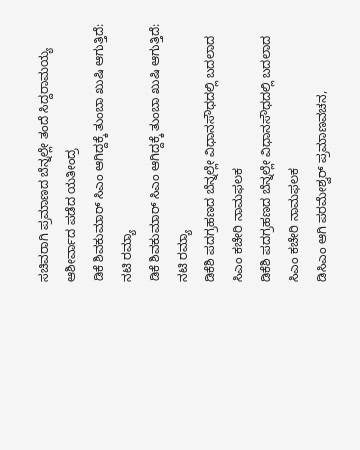ಸಚಿವರಾಗಿ ಪ್ರಮಾಣದ ಬೆನ್ನಲ್ಲೇ ತಂದೆ ಸಿದ್ದರಾಮಯ್ಯ ಆಶೀರ್ವಾದ ಪಡೆದ ಯತೀಂದ್ರ
ಡಿಕೆ ಶಿವಕುಮಾರ್ ಸಿಎಂ ಆಗಿದ್ದಕ್ಕೆ ತುಂಬಾ ಖುಷಿ ಆಗುತ್ತಿದೆ: ನಟಿ ರಮ್ಯಾ
ಡಿಕೆ ಶಿವಕುಮಾರ್ ಸಿಎಂ ಆಗಿದ್ದಕ್ಕೆ ತುಂಬಾ ಖುಷಿ ಆಗುತ್ತಿದೆ: ನಟಿ ರಮ್ಯಾ
ಡಿಕೆಶಿ ಪದಗ್ರಹಣದ ಬೆನ್ನಲ್ಲೇ ವಿಧಾನಸೌಧದಲ್ಲಿ ಬದಲಾದ ಸಿಎಂ ಕಚೇರಿ ನಾಮಫಲಕ
ಡಿಕೆಶಿ ಪದಗ್ರಹಣದ ಬೆನ್ನಲ್ಲೇ ವಿಧಾನಸೌಧದಲ್ಲಿ ಬದಲಾದ ಸಿಎಂ ಕಚೇರಿ ನಾಮಫಲಕ
ಡಿಸಿಎಂ ಆಗಿ ಪರಮೇಶ್ವರ್ ಪ್ರಮಾಣವಚನ,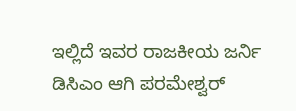ಇಲ್ಲಿದೆ ಇವರ ರಾಜಕೀಯ ಜರ್ನಿ
ಡಿಸಿಎಂ ಆಗಿ ಪರಮೇಶ್ವರ್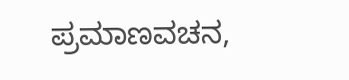ಪ್ರಮಾಣವಚನ,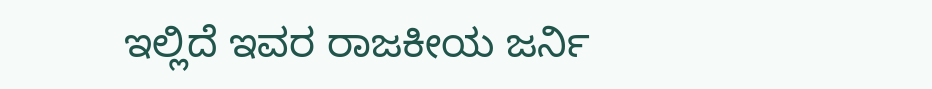ಇಲ್ಲಿದೆ ಇವರ ರಾಜಕೀಯ ಜರ್ನಿ